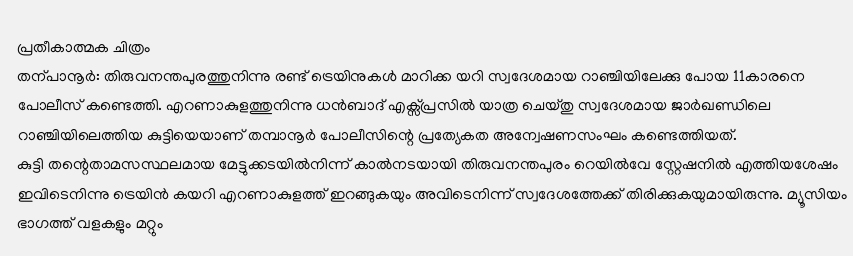പ്രതീകാത്മക ചിത്രം
തന്പാനൂർ: തിരുവനന്തപുരത്തുനിന്നു രണ്ട് ട്രെയിനുകൾ മാറിക്ക യറി സ്വദേശമായ റാഞ്ചിയിലേക്കു പോയ 11കാരനെ പോലീസ് കണ്ടെത്തി. എറണാകുളത്തുനിന്നു ധൻബാദ് എക്സ്പ്രസിൽ യാത്ര ചെയ്തു സ്വദേശമായ ജാർഖണ്ഡിലെ റാഞ്ചിയിലെത്തിയ കുട്ടിയെയാണ് തമ്പാനൂർ പോലീസിന്റെ പ്രത്യേകത അന്വേഷണസംഘം കണ്ടെത്തിയത്.
കുട്ടി തന്റെതാമസസ്ഥലമായ മേട്ടുക്കടയിൽനിന്ന് കാൽനടയായി തിരുവനന്തപുരം റെയിൽവേ സ്റ്റേഷനിൽ എത്തിയശേഷം ഇവിടെനിന്നു ട്രെയിൻ കയറി എറണാകുളത്ത് ഇറങ്ങുകയും അവിടെനിന്ന് സ്വദേശത്തേക്ക് തിരിക്കുകയുമായിരുന്നു. മ്യൂസിയം ഭാഗത്ത് വളകളും മറ്റും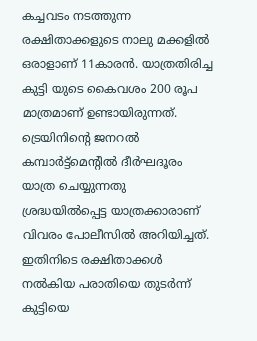കച്ചവടം നടത്തുന്ന രക്ഷിതാക്കളുടെ നാലു മക്കളിൽ ഒരാളാണ് 11കാരൻ. യാത്രതിരിച്ച കുട്ടി യുടെ കൈവശം 200 രൂപ മാത്രമാണ് ഉണ്ടായിരുന്നത്.
ട്രെയിനിന്റെ ജനറൽ കമ്പാർട്ട്മെന്റിൽ ദീർഘദൂരം യാത്ര ചെയ്യുന്നതു ശ്രദ്ധയിൽപ്പെട്ട യാത്രക്കാരാണ് വിവരം പോലീസിൽ അറിയിച്ചത്. ഇതിനിടെ രക്ഷിതാക്കൾ നൽകിയ പരാതിയെ തുടർന്ന് കുട്ടിയെ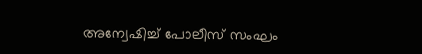അന്വേഷിച്ച് പോലീസ് സംഘം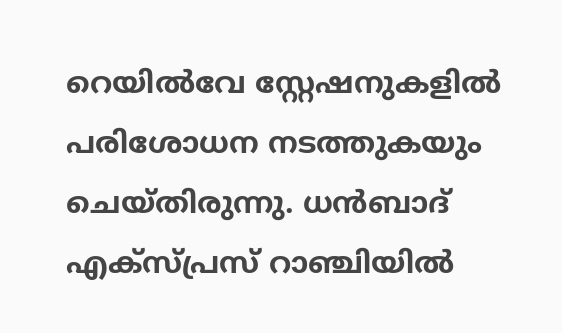റെയിൽവേ സ്റ്റേഷനുകളിൽ പരിശോധന നടത്തുകയും ചെയ്തിരുന്നു. ധൻബാദ് എക്സ്പ്രസ് റാഞ്ചിയിൽ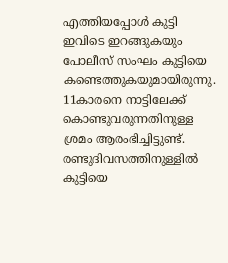എത്തിയപ്പോൾ കുട്ടി ഇവിടെ ഇറങ്ങുകയും പോലീസ് സംഘം കുട്ടിയെ കണ്ടെത്തുകയുമായിരുന്നു. 11കാരനെ നാട്ടിലേക്ക് കൊണ്ടുവരുന്നതിനുള്ള ശ്രമം ആരംഭിച്ചിട്ടുണ്ട്. രണ്ടുദിവസത്തിനുള്ളിൽ കുട്ടിയെ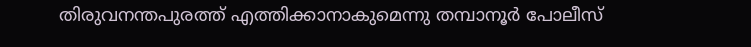തിരുവനന്തപുരത്ത് എത്തിക്കാനാകുമെന്നു തമ്പാനൂർ പോലീസ്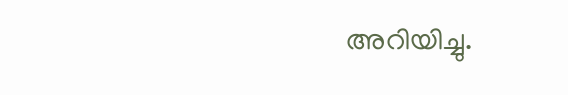അറിയിച്ചു.